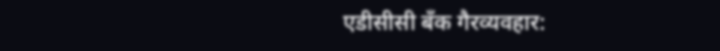एडीसीसी बँक गैरव्यवहार: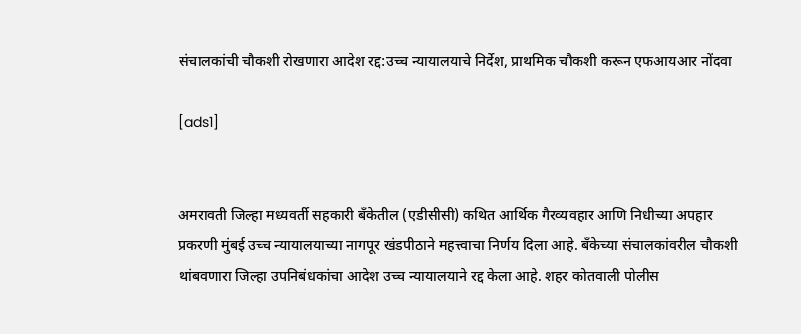संचालकांची चौकशी रोखणारा आदेश रद्द:उच्च न्यायालयाचे निर्देश, प्राथमिक चौकशी करून एफआयआर नोंदवा

[ads1]


अमरावती जिल्हा मध्यवर्ती सहकारी बँकेतील (एडीसीसी) कथित आर्थिक गैरव्यवहार आणि निधीच्या अपहार प्रकरणी मुंबई उच्च न्यायालयाच्या नागपूर खंडपीठाने महत्त्वाचा निर्णय दिला आहे. बँकेच्या संचालकांवरील चौकशी थांबवणारा जिल्हा उपनिबंधकांचा आदेश उच्च न्यायालयाने रद्द केला आहे. शहर कोतवाली पोलीस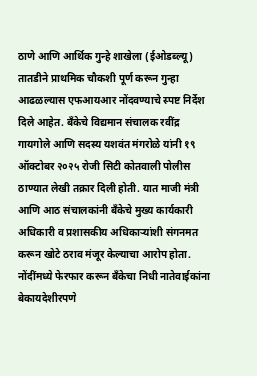ठाणे आणि आर्थिक गुन्हे शाखेला (ईओडब्ल्यू) तातडीने प्राथमिक चौकशी पूर्ण करून गुन्हा आढळल्यास एफआयआर नोंदवण्याचे स्पष्ट निर्देश दिले आहेत. बँकेचे विद्यमान संचालक रवींद्र गायगोले आणि सदस्य यशवंत मंगरोळे यांनी १९ ऑक्टोबर २०२५ रोजी सिटी कोतवाली पोलीस ठाण्यात लेखी तक्रार दिली होती. यात माजी मंत्री आणि आठ संचालकांनी बँकेचे मुख्य कार्यकारी अधिकारी व प्रशासकीय अधिकाऱ्यांशी संगनमत करून खोटे ठराव मंजूर केल्याचा आरोप होता. नोंदींमध्ये फेरफार करून बँकेचा निधी नातेवाईकांना बेकायदेशीरपणे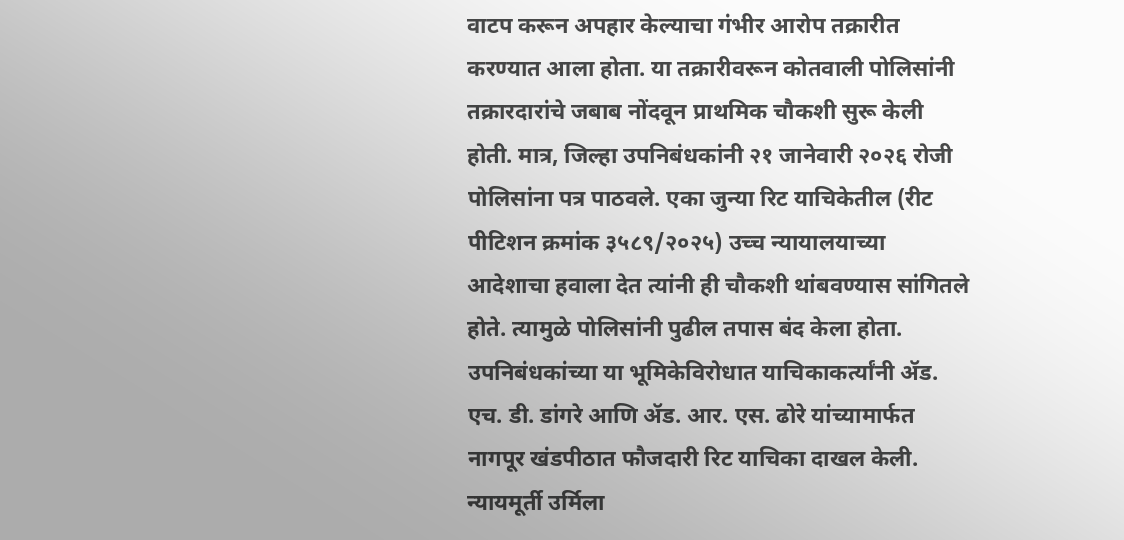वाटप करून अपहार केल्याचा गंभीर आरोप तक्रारीत करण्यात आला होता. या तक्रारीवरून कोतवाली पोलिसांनी तक्रारदारांचे जबाब नोंदवून प्राथमिक चौकशी सुरू केली होती. मात्र, जिल्हा उपनिबंधकांनी २१ जानेवारी २०२६ रोजी पोलिसांना पत्र पाठवले. एका जुन्या रिट याचिकेतील (रीट पीटिशन क्रमांक ३५८९/२०२५) उच्च न्यायालयाच्या आदेशाचा हवाला देत त्यांनी ही चौकशी थांबवण्यास सांगितले होते. त्यामुळे पोलिसांनी पुढील तपास बंद केला होता. उपनिबंधकांच्या या भूमिकेविरोधात याचिकाकर्त्यांनी ॲड. एच. डी. डांगरे आणि ॲड. आर. एस. ढोरे यांच्यामार्फत नागपूर खंडपीठात फौजदारी रिट याचिका दाखल केली. न्यायमूर्ती उर्मिला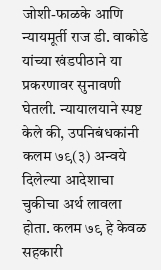जोशी-फाळके आणि न्यायमूर्ती राज डी. वाकोडे यांच्या खंडपीठाने या प्रकरणावर सुनावणी घेतली. न्यायालयाने स्पष्ट केले की, उपनिबंधकांनी कलम ७९(३) अन्वये दिलेल्या आदेशाचा चुकीचा अर्थ लावला होता. कलम ७९ हे केवळ सहकारी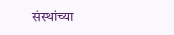संस्थांच्या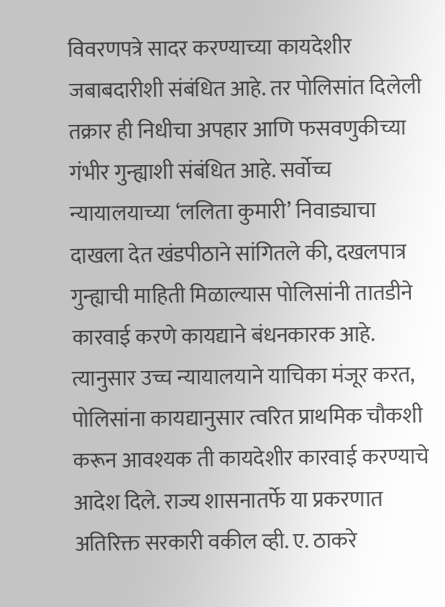विवरणपत्रे सादर करण्याच्या कायदेशीर जबाबदारीशी संबंधित आहे. तर पोलिसांत दिलेली तक्रार ही निधीचा अपहार आणि फसवणुकीच्या गंभीर गुन्ह्याशी संबंधित आहे. सर्वोच्च न्यायालयाच्या ‘ललिता कुमारी’ निवाड्याचा दाखला देत खंडपीठाने सांगितले की, दखलपात्र गुन्ह्याची माहिती मिळाल्यास पोलिसांनी तातडीने कारवाई करणे कायद्याने बंधनकारक आहे. त्यानुसार उच्च न्यायालयाने याचिका मंजूर करत, पोलिसांना कायद्यानुसार त्वरित प्राथमिक चौकशी करून आवश्यक ती कायदेशीर कारवाई करण्याचे आदेश दिले. राज्य शासनातर्फे या प्रकरणात अतिरिक्त सरकारी वकील व्ही. ए. ठाकरे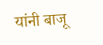यांनी बाजू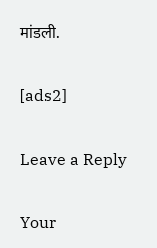मांडली.

[ads2]

Leave a Reply

Your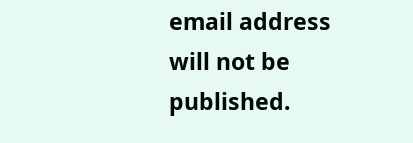email address will not be published.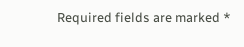Required fields are marked *